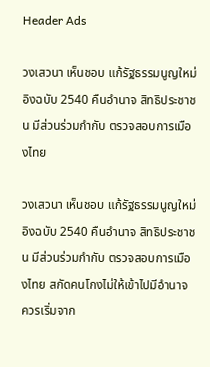Header Ads

วงเสวนา เห็นชอบ แก้รัฐธรรมนูญใหม่ อิงฉบับ 2540 คืนอำนาจ สิทธิประชาชน มีส่วนร่วมกำกับ ตรวจสอบการเมืองไทย

วงเสวนา เห็นชอบ แก้รัฐธรรมนูญใหม่ อิงฉบับ 2540 คืนอำนาจ สิทธิประชาชน มีส่วนร่วมกำกับ ตรวจสอบการเมืองไทย สกัดคนโกงไม่ให้เข้าไปมีอำนาจ ควรเริ่มจาก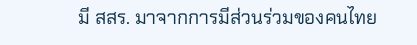มี สสร. มาจากการมีส่วนร่วมของคนไทย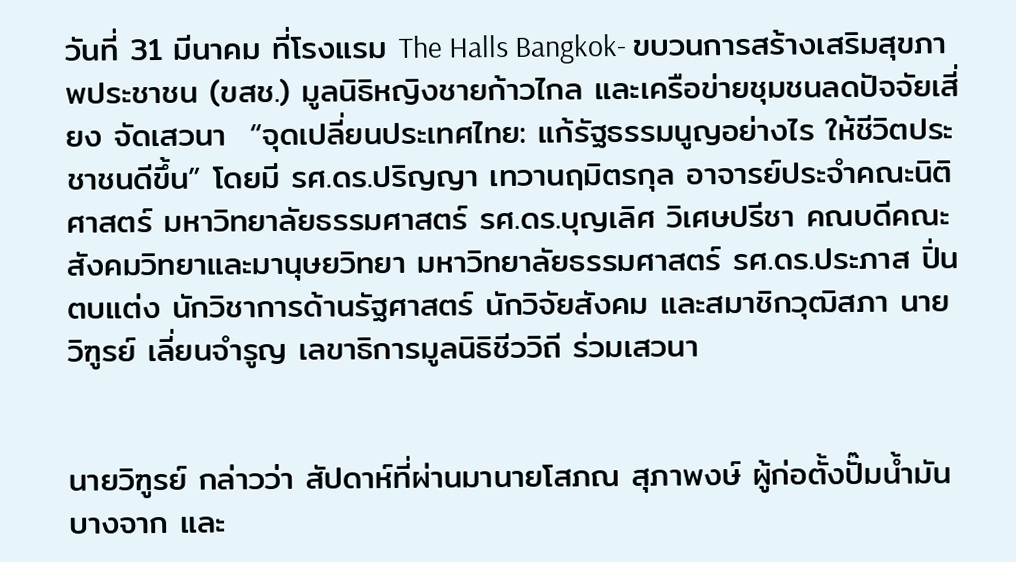วันที่ 31 มีนาคม ที่โรงแรม The Halls Bangkok- ขบวนการสร้างเสริมสุขภาพประชาชน (ขสช.) มูลนิธิหญิงชายก้าวไกล และเครือข่ายชุมชนลดปัจจัยเสี่ยง จัดเสวนา  “จุดเปลี่ยนประเทศไทย: แก้รัฐธรรมนูญอย่างไร ให้ชีวิตประชาชนดีขึ้น” โดยมี รศ.ดร.ปริญญา เทวานฤมิตรกุล อาจารย์ประจำคณะนิติศาสตร์ มหาวิทยาลัยธรรมศาสตร์ รศ.ดร.บุญเลิศ วิเศษปรีชา คณบดีคณะสังคมวิทยาและมานุษยวิทยา มหาวิทยาลัยธรรมศาสตร์ รศ.ดร.ประภาส ปิ่นตบแต่ง นักวิชาการด้านรัฐศาสตร์ นักวิจัยสังคม และสมาชิกวุฒิสภา นายวิฑูรย์ เลี่ยนจำรูญ เลขาธิการมูลนิธิชีววิถี ร่วมเสวนา


นายวิฑูรย์ กล่าวว่า สัปดาห์ที่ผ่านมานายโสภณ สุภาพงษ์ ผู้ก่อตั้งปั๊มน้ำมันบางจาก และ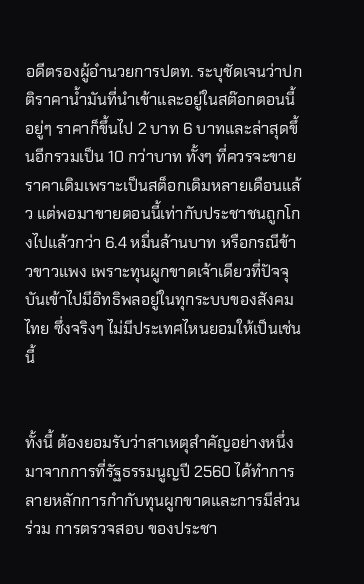อดีตรองผู้อำนวยการปตท. ระบุชัดเจนว่าปกติราคาน้ำมันที่นำเข้าและอยู่ในสต๊อกตอนนี้อยู่ๆ ราคาก็ขึ้นไป 2 บาท 6 บาทและล่าสุดขึ้นอีกรวมเป็น 10 กว่าบาท ทั้งๆ ที่ควรจะขายราคาเดิมเพราะเป็นสต็อกเดิมหลายเดือนแล้ว แต่พอมาขายตอนนี้เท่ากับประชาชนถูกโกงไปแล้วกว่า 6.4 หมื่นล้านบาท หรือกรณีข้าวขาวแพง เพราะทุนผูกขาดเจ้าเดียวที่ปัจจุบันเข้าไปมีอิทธิพลอยู่ในทุกระบบของสังคมไทย ซึ่งจริงๆ ไม่มีประเทศไหนยอมให้เป็นเช่นนี้


ทั้งนี้ ต้องยอมรับว่าสาเหตุสำคัญอย่างหนึ่งมาจากการที่รัฐธรรมนูญปี 2560 ได้ทำการลายหลักการกำกับทุนผูกขาดและการมีส่วนร่วม การตรวจสอบ ของประชา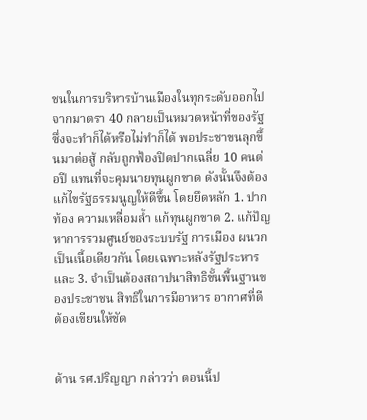ชนในการบริหารบ้านเมืองในทุกระดับออกไป จากมาตรา 40 กลายเป็นหมวดหน้าที่ของรัฐซึ่งจะทำก็ได้หรือไม่ทำก็ได้ พอประชาขนลุกขึ้นมาต่อสู้ กลับถูกฟ้องปิดปากเฉลี่ย 10 คนต่อปี แทนที่จะคุมนายทุนผูกขาด ดังนั้นจึงต้องแก้ไขรัฐธรรมนูญให้ดีขึ้น โดยยึดหลัก 1. ปากท้อง ความเหลื่อมล้ำ แก้ทุนผูกขาด 2. แก้ปัญหาการรวมศูนย์ของระบบรัฐ การเมือง ผนวกเป็นเนื้อเดียวกัน โดยเฉพาะหลังรัฐประหาร และ 3. จำเป็นต้องสถาปนาสิทธิขั้นพื้นฐานของประชาชน สิทธิในการมีอาหาร อากาศที่ดี ต้องเขียนให้ชัด


ด้าน รศ.ปริญญา กล่าวว่า ตอนนี้ป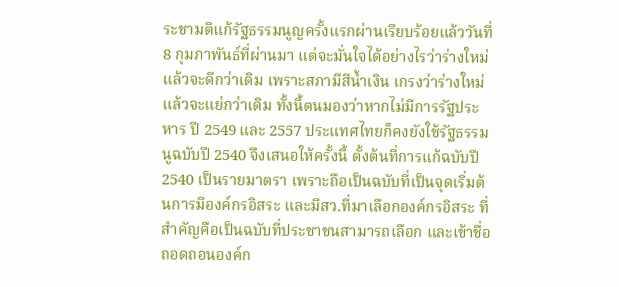ระชามติแก้รัฐธรรมนูญครั้งแรกผ่านเรียบร้อยแล้ววันที่ 8 กุมภาพันธ์ที่ผ่านมา แต่จะมั่นใจได้อย่างไรว่าร่างใหม่แล้วจะดีกว่าเดิม เพราะสภามีสีน้ำเงิน เกรงว่าร่างใหม่แล้วจะแย่กว่าเดิม ทั้งนี้ตนมองว่าหากไม่มีการรัฐประหาร ปี 2549 และ 2557 ประแทศไทยก็คงยังใช้รัฐธรรมนูฉบับปี 2540 จึงเสนอให้ครั้งนี้ ตั้งต้นที่การแก้ฉบับปี 2540 เป็นรายมาตรา เพราะถือเป็นฉบับที่เป็นจุดเริ่มต้นการมีองค์กรอิสระ และมีสว.ที่มาเลือกองค์กรอิสระ ที่สำคัญคือเป็นฉบับที่ประชาชนสามารถเลือก และเข้าชื่อถอดถอนองค์ก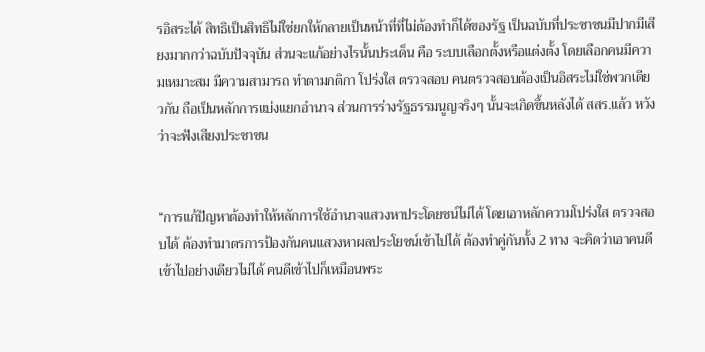รอิสระได้ สิทธิเป็นสิทธิไม่ใช่ยกให้กลายเป็นหน้าที่ที่ไม่ต้องทำก็ได้ของรัฐ เป็นฉบับที่ประชาชนมีปากมีเสียงมากกว่าฉบับปัจจุบัน ส่วนจะแก้อย่างไรนั้นประเด็น คือ ระบบเลือกตั้งหรือแต่งตั้ง โดยเลือกคนมีความเหมาะสม มีความสามารถ ทำตามกติกา โปร่งใส ตรวจสอบ คนตรวจสอบต้องเป็นอิสระไม่ใช่พวกเดียวกัน ถือเป็นหลักการแบ่งแยกอำนาจ ส่วนการร่างรัฐธรรมนูญจริงๆ นั้นจะเกิดขึ้นหลังได้ สสร.แล้ว หวังว่าจะฟังเสียงประชาชน


“การแก้ปัญหาต้องทำให้หลักการใช้อำนาจแสวงหาประโดยชน์ไม่ได้ โดยเอาหลักความโปร่งใส ตรวจสอบได้ ต้องทำมาตรการป้องกันคนแสวงหาผลประโยชน์เข้าไปได้ ต้องทำคู่กันทั้ง 2 ทาง จะคิดว่าเอาคนดีเข้าไปอย่างเดียวไม่ได้ คนดีเข้าไปก็เหมือนพระ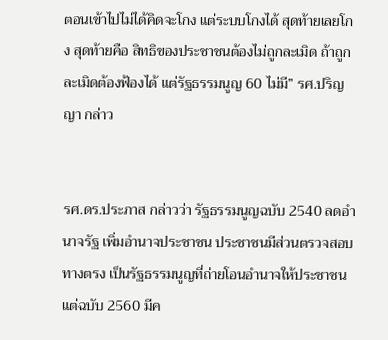ตอนเข้าไปไม่ได้คิดจะโกง แต่ระบบโกงได้ สุดท้ายเลยโกง สุดท้ายคือ สิทธิของประชาชนต้องไม่ถูกละเมิด ถ้าถูกละเมิดต้องฟ้องได้ แต่รัฐธรรมนูญ 60 ไม่มี” รศ.ปริญญา กล่าว


รศ.ดร.ประภาส กล่าวว่า รัฐธรรมนูญฉบับ 2540 ลดอำนาจรัฐ เพิ่มอำนาจประชาชน ประชาชนมีส่วนตรวจสอบทางตรง เป็นรัฐธรรมนูญที่ถ่ายโอนอำนาจให้ประชาชน แต่ฉบับ 2560 มีค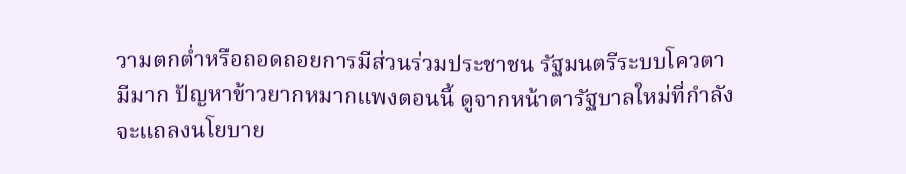วามตกต่ำหรือถอดถอยการมีส่วนร่วมประชาชน รัฐมนตรีระบบโควตามีมาก ปัญหาข้าวยากหมากแพงตอนนี้ ดูจากหน้าตารัฐบาลใหม่ที่กำลังจะแถลงนโยบาย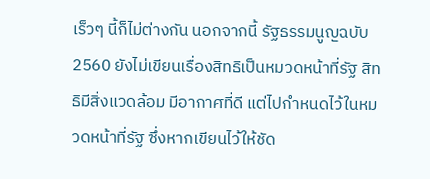เร็วๆ นี้ก็ไม่ต่างกัน นอกจากนี้ รัฐธรรมนูญฉบับ 2560 ยังไม่เขียนเรื่องสิทธิเป็นหมวดหน้าที่รัฐ สิทธิมีสิ่งแวดล้อม มีอากาศที่ดี แต่ไปกำหนดไว้ในหมวดหน้าที่รัฐ ซึ่งหากเขียนไว้ให้ชัด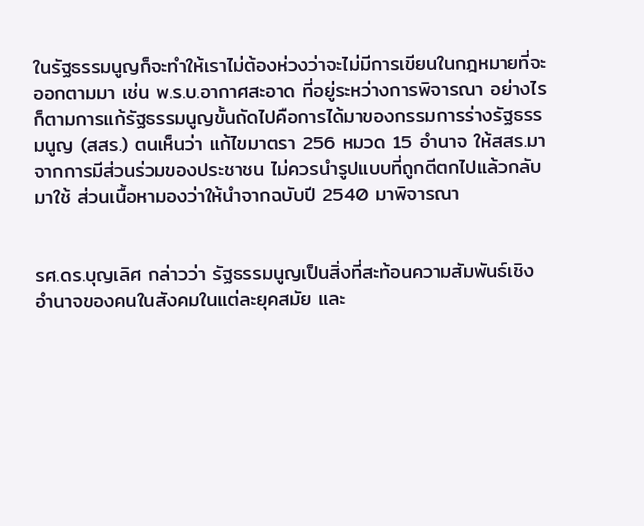ในรัฐธรรมนูญก็จะทำให้เราไม่ต้องห่วงว่าจะไม่มีการเขียนในกฎหมายที่จะออกตามมา เช่น พ.ร.บ.อากาศสะอาด ที่อยู่ระหว่างการพิจารณา อย่างไรก็ตามการแก้รัฐธรรมนูญขั้นถัดไปคือการได้มาของกรรมการร่างรัฐธรรมนูญ (สสร.) ตนเห็นว่า แก้ไขมาตรา 256 หมวด 15 อำนาจ ให้สสร.มาจากการมีส่วนร่วมของประชาชน ไม่ควรนำรูปแบบที่ถูกตีตกไปแล้วกลับมาใช้ ส่วนเนื้อหามองว่าให้นำจากฉบับปี 2540 มาพิจารณา


รศ.ดร.บุญเลิศ กล่าวว่า รัฐธรรมนูญเป็นสิ่งที่สะท้อนความสัมพันธ์เชิงอำนาจของคนในสังคมในแต่ละยุคสมัย และ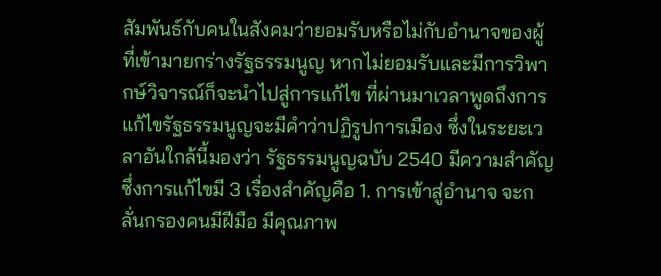สัมพันธ์กับคนในสังคมว่ายอมรับหรือไม่กับอำนาจของผู้ที่เข้ามายกร่างรัฐธรรมนูญ หากไม่ยอมรับและมีการวิพากษ์วิจารณ์ก็จะนำไปสู่การแก้ไข ที่ผ่านมาเวลาพูดถึงการแก้ไขรัฐธรรมนูญจะมีคำว่าปฏิรูปการเมือง ซึ่งในระยะเวลาอันใกล้นี้มองว่า รัฐธรรมนูญฉบับ 2540 มีความสำคัญ ซึ่งการแก้ไขมี 3 เรื่องสำคัญคือ 1. การเข้าสู่อำนาจ จะกลั่นกรองคนมีฝีมือ มีคุณภาพ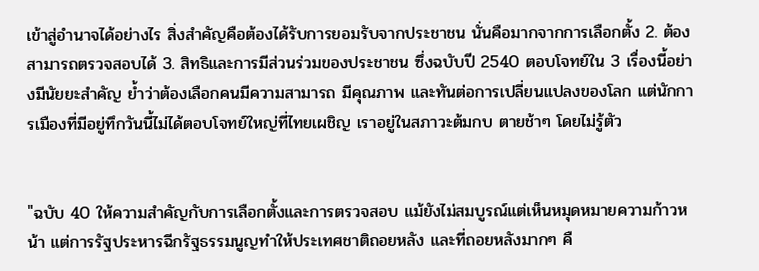เข้าสู่อำนาจได้อย่างไร สิ่งสำคัญคือต้องได้รับการยอมรับจากประชาชน นั่นคือมากจากการเลือกตั้ง 2. ต้องสามารถตรวจสอบได้ 3. สิทธิและการมีส่วนร่วมของประชาชน ซึ่งฉบับปี 2540 ตอบโจทย์ใน 3 เรื่องนี้อย่างมีนัยยะสำคัญ ย้ำว่าต้องเลือกคนมีความสามารถ มีคุณภาพ และทันต่อการเปลี่ยนแปลงของโลก แต่นักการเมืองที่มีอยู่ทึกวันนี้ไม่ได้ตอบโจทย์ใหญ่ที่ไทยเผชิญ เราอยู่ในสภาวะต้มกบ ตายช้าๆ โดยไม่รู้ตัว


"ฉบับ 40 ให้ความสำคัญกับการเลือกตั้งและการตรวจสอบ แม้ยังไม่สมบูรณ์แต่เห็นหมุดหมายความก้าวหน้า แต่การรัฐประหารฉีกรัฐธรรมนูญทำให้ประเทศชาติถอยหลัง และที่ถอยหลังมากๆ คื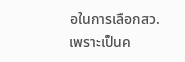อในการเลือกสว. เพราะเป็นค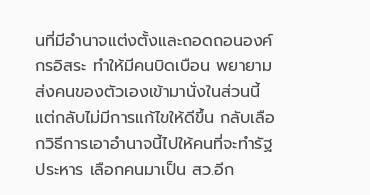นที่มีอำนาจแต่งตั้งและถอดถอนองค์กรอิสระ ทำให้มีคนบิดเบือน พยายามส่งคนของตัวเองเข้ามานั่งในส่วนนี้ แต่กลับไม่มีการแก้ไขให้ดีขึ้น กลับเลือกวิธีการเอาอำนาจนี้ไปให้คนที่จะทำรัฐประหาร เลือกคนมาเป็น สว.อีก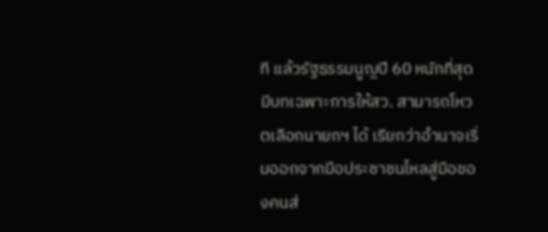ที แล้วรัฐธรรมนูญปี 60 หนักที่สุด มีบทเฉพาะการให้สว. สามารถโหวตเลือกนายกฯ ได้ เรียกว่าอำนาจเริ่มออกจากมือประชาชนไหลสู่มือของคนส่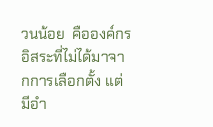วนน้อย  คือองค์กรอิสระที่ไม่ได้มาจากการเลือกตั้ง แต่มีอำ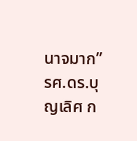นาจมาก” รศ.ดร.บุญเลิศ ก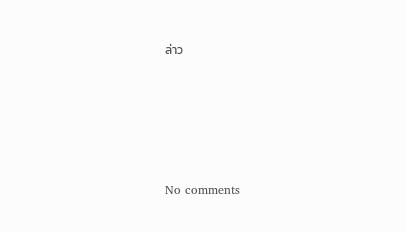ล่าว








No comments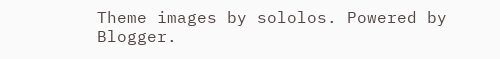Theme images by sololos. Powered by Blogger.